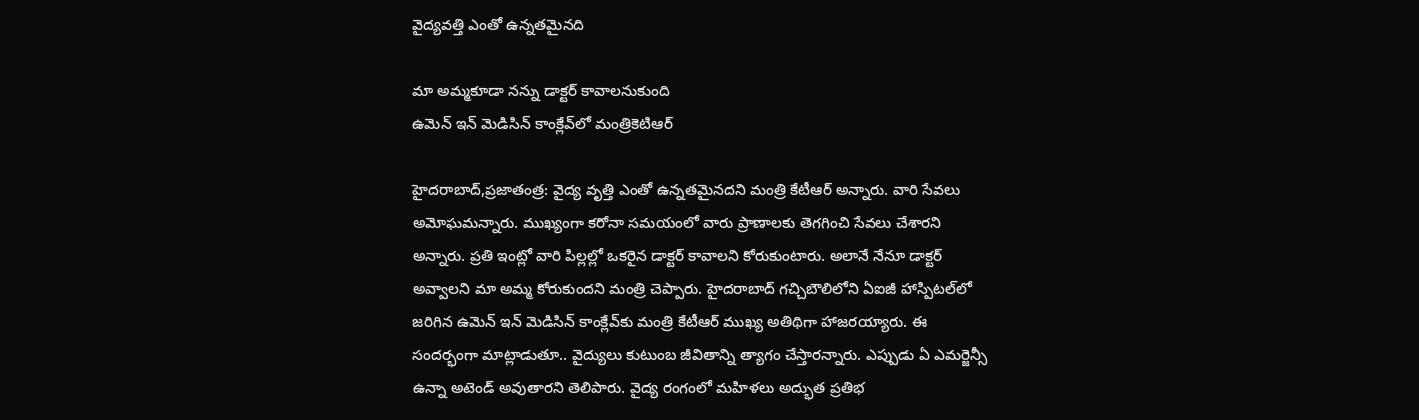వైద్యవత్తి ఎంతో ఉన్నతమైనది

మా అమ్మకూడా నన్ను డాక్టర్‌ ‌కావాలనుకుంది
ఉమెన్‌ ఇన్‌ ‌మెడిసిన్‌ ‌కాంక్లేవ్‌లో మంత్రికెటిఆర్‌

హైదరాబాద్‌,ప్రజాతంత్ర: వైద్య వృత్తి ఎంతో ఉన్నతమైనదని మంత్రి కేటీఆర్‌ అన్నారు. వారి సేవలు అమోఘమన్నారు. ముఖ్యంగా కరోనా సమయంలో వారు ప్రాణాలకు తెగగించి సేవలు చేశారని అన్నారు. ప్రతి ఇంట్లో వారి పిల్లల్లో ఒకరైన డాక్టర్‌ ‌కావాలని కోరుకుంటారు. అలానే నేనూ డాక్టర్‌ అవ్వాలని మా అమ్మ కోరుకుందని మంత్రి చెప్పారు. హైదరాబాద్‌ ‌గచ్చిబౌలిలోని ఏఐజీ హాస్పిటల్‌లో జరిగిన ఉమెన్‌ ఇన్‌ ‌మెడిసిన్‌ ‌కాంక్లేవ్‌కు మంత్రి కేటీఆర్‌ ‌ముఖ్య అతిథిగా హాజరయ్యారు. ఈ సందర్భంగా మాట్లాడుతూ.. వైద్యులు కుటుంబ జీవితాన్ని త్యాగం చేస్తారన్నారు. ఎప్పుడు ఏ ఎమర్జెన్సీ ఉన్నా అటెండ్‌ అవుతారని తెలిపారు. వైద్య రంగంలో మహిళలు అద్భుత ప్రతిభ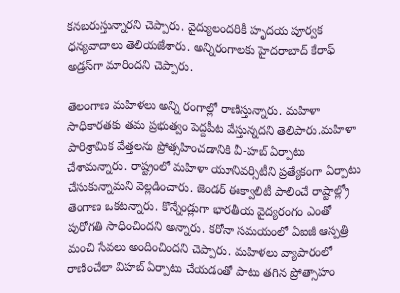కనబరుస్తున్నారని చెప్పారు. వైద్యులందరికీ హృదయ పూర్వక ధన్యవాదాలు తెలియజేశారు. అన్నిరంగాలకు హైదరాబాద్‌ ‌కేరాఫ్‌ అ‌డ్రస్‌గా మారిందని చెప్పారు.

తెలంగాణ మహిళలు అన్ని రంగాల్లో రాణిస్తున్నారు. మహిళా సాధికారతకు తమ ప్రభుత్వం పెద్దపీట వేస్తున్నదని తెలిపారు.మహిళా పారిశ్రామిక వేత్తలను ప్రోత్సహించడానికి వీ-హబ్‌ ఏర్పాటు చేశామన్నారు. రాష్ట్రంలో మహిళా యూనివర్సిటీని ప్రత్యేకంగా ఏర్పాటు చేసుకున్నామని వెల్లడించారు. జెండర్‌ ఈక్వాలిటీ పాలించే రాష్టాల్ల్రో తెంగాణ ఒకటన్నారు. కొన్నేండ్లుగా భారతీయ వైద్యరంగం ఎంతో పురోగతి సాధించిందని అన్నారు. కరోనా సమయంలో ఏఐజీ ఆస్పత్రి మంచి సేవలు అందించిందని చెప్పారు. మహిళలు వ్యాపారంలో రాణించేలా విహబ్‌ ఏర్పాటు చేయడంతో పాటు తగిన ప్రోత్సాహం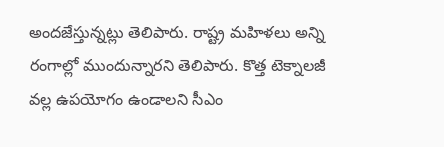అందజేస్తున్నట్లు తెలిపారు. రాష్ట్ర మహిళలు అన్ని రంగాల్లో ముందున్నారని తెలిపారు. కొత్త టెక్నాలజీ వల్ల ఉపయోగం ఉండాలని సీఎం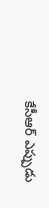కేసీఆర్‌ ఎప్పు‌డు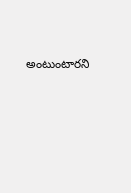అంటుంటారని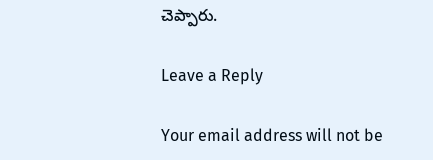చెప్పారు.

Leave a Reply

Your email address will not be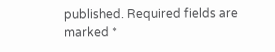published. Required fields are marked *